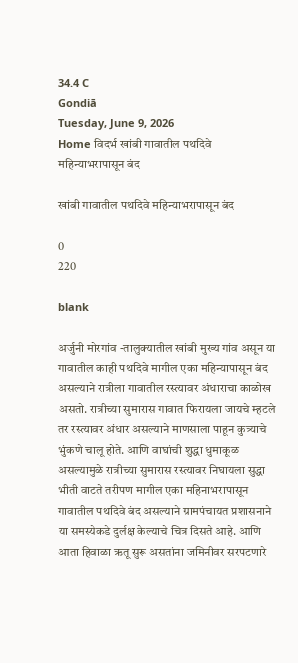34.4 C
Gondiā
Tuesday, June 9, 2026
Home विदर्भ खांबी गावातील पथदिवे महिन्याभरापासून बंद

खांबी गावातील पथदिवे महिन्याभरापासून बंद

0
220

blank

अर्जुनी मोरगांव -तालुक्यातील खांबी मुख्य गांव असून या गावातील काही पथदिवे मागील एका महिन्यापासून बंद असल्याने रात्रीला गावातील रस्त्यावर अंधाराचा काळोख असतो. रात्रीच्या सुमारास गावात फिरायला जायचे म्हटले तर रस्त्यावर अंधार असल्याने माणसाला पाहून कुत्र्याचे भुंकणे चालू होते. आणि वाघांची शुद्धा धुमाकूळ असल्यामुळे रात्रीच्या सुमारास रस्त्यावर निघायला सुद्धा भीती वाटते तरीपण मागील एका महिनाभरापासून गावातील पथदिवे बंद असल्याने ग्रामपंचायत प्रशासनाने या समस्येकडे दुर्लक्ष केल्याचे चित्र दिसते आहे. आणि आता हिवाळा ऋतू सुरू असतांना जमिनीवर सरपटणारे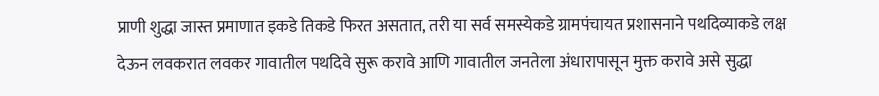प्राणी शुद्धा जास्त प्रमाणात इकडे तिकडे फिरत असतात, तरी या सर्व समस्येकडे ग्रामपंचायत प्रशासनाने पथदिव्याकडे लक्ष देऊन लवकरात लवकर गावातील पथदिवे सुरू करावे आणि गावातील जनतेला अंधारापासून मुक्त करावे असे सुद्धा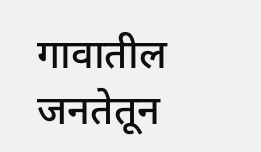गावातील जनतेतून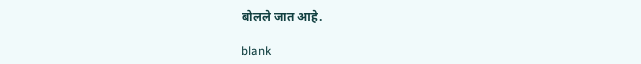बोलले जात आहे.

blank